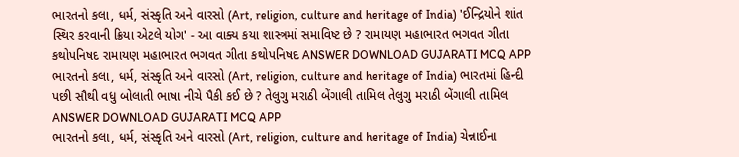ભારતનો કલા, ધર્મ, સંસ્કૃતિ અને વારસો (Art, religion, culture and heritage of India) 'ઈન્દ્રિયોને શાંત સ્થિર કરવાની ક્રિયા એટલે યોગ' - આ વાક્ય કયા શાસ્ત્રમાં સમાવિષ્ટ છે ? રામાયણ મહાભારત ભગવત ગીતા કથોપનિષદ રામાયણ મહાભારત ભગવત ગીતા કથોપનિષદ ANSWER DOWNLOAD GUJARATI MCQ APP
ભારતનો કલા, ધર્મ, સંસ્કૃતિ અને વારસો (Art, religion, culture and heritage of India) ભારતમાં હિન્દી પછી સૌથી વધુ બોલાતી ભાષા નીચે પૈકી કઈ છે ? તેલુગુ મરાઠી બેંગાલી તામિલ તેલુગુ મરાઠી બેંગાલી તામિલ ANSWER DOWNLOAD GUJARATI MCQ APP
ભારતનો કલા, ધર્મ, સંસ્કૃતિ અને વારસો (Art, religion, culture and heritage of India) ચેન્નાઈના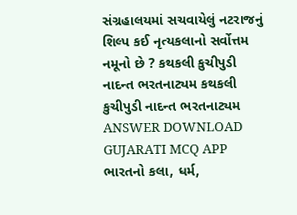સંગ્રહાલયમાં સચવાયેલું નટરાજનું શિલ્પ કઈ નૃત્યકલાનો સર્વોત્તમ નમૂનો છે ? કથકલી કુચીપુડી નાદન્ત ભરતનાટ્યમ કથકલી કુચીપુડી નાદન્ત ભરતનાટ્યમ ANSWER DOWNLOAD GUJARATI MCQ APP
ભારતનો કલા, ધર્મ,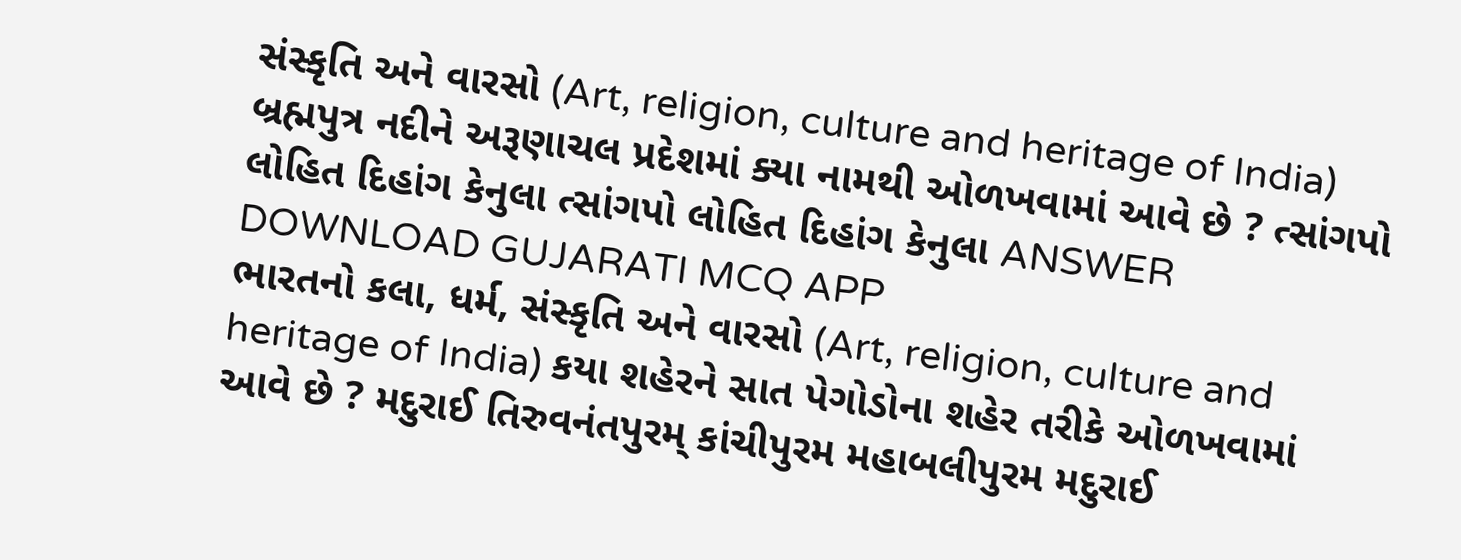સંસ્કૃતિ અને વારસો (Art, religion, culture and heritage of India) બ્રહ્મપુત્ર નદીને અરૂણાચલ પ્રદેશમાં ક્યા નામથી ઓળખવામાં આવે છે ? ત્સાંગપો લોહિત દિહાંગ કેનુલા ત્સાંગપો લોહિત દિહાંગ કેનુલા ANSWER DOWNLOAD GUJARATI MCQ APP
ભારતનો કલા, ધર્મ, સંસ્કૃતિ અને વારસો (Art, religion, culture and heritage of India) કયા શહેરને સાત પેગોડોના શહેર તરીકે ઓળખવામાં આવે છે ? મદુરાઈ તિરુવનંતપુરમ્ કાંચીપુરમ મહાબલીપુરમ મદુરાઈ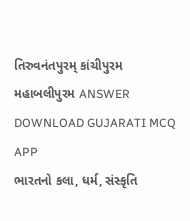તિરુવનંતપુરમ્ કાંચીપુરમ મહાબલીપુરમ ANSWER DOWNLOAD GUJARATI MCQ APP
ભારતનો કલા, ધર્મ, સંસ્કૃતિ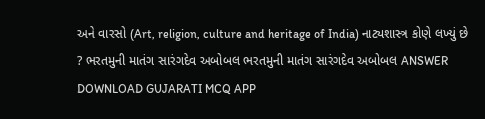અને વારસો (Art, religion, culture and heritage of India) નાટ્યશાસ્ત્ર કોણે લખ્યું છે ? ભરતમુની માતંગ સારંગદેવ અબોબલ ભરતમુની માતંગ સારંગદેવ અબોબલ ANSWER DOWNLOAD GUJARATI MCQ APP